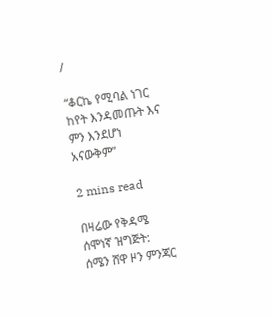/

“ቆርኬ የሚባል ነገር ከየት እንዳመጡት እና ምን እንደሆነ አናውቅም”

2 mins read

በዛሬው የቅዳሜ ሰሞነኛ ዝግጅት:
ሰሜን ሸዋ ዞን ምንጃር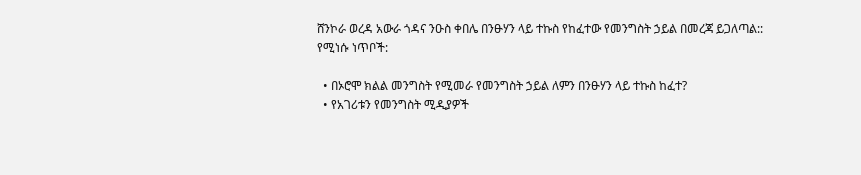ሸንኮራ ወረዳ አውራ ጎዳና ንዑስ ቀበሌ በንፁሃን ላይ ተኩስ የከፈተው የመንግስት ኃይል በመረጃ ይጋለጣል::
የሚነሱ ነጥቦች:

  • በኦሮሞ ክልል መንግስት የሚመራ የመንግስት ኃይል ለምን በንፁሃን ላይ ተኩስ ከፈተ?
  • የአገሪቱን የመንግስት ሚዲያዎች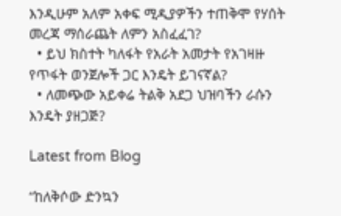እንዲሁም አለም አቀፍ ሚዲያዎችን ተጠቅሞ የሃሰት መረጃ ማሰራጨት ለምን አስፈፈገ?
  • ይህ ክስተት ካለፋት የአራት አመታት የአገዛዙ የጥፋት ወንጀሎች ጋር እንዴት ይገናኛል?
  • ለመጭው አይቀሬ ትልቅ አደጋ ህዝባችን ራሱን እንዴት ያዘጋጅ?

Latest from Blog

“ከለቅሶው ድንኳን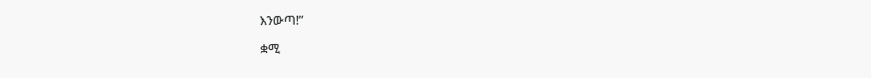እንውጣ!”

ቋሚ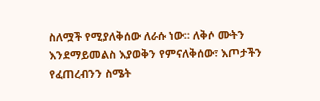ስለሟች የሚያለቅሰው ለራሱ ነው። ለቅሶ ሙትን እንደማይመልስ እያወቅን የምናለቅሰው፣ እጦታችን የፈጠረብንን ስሜት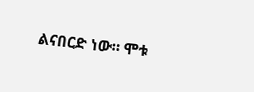ልናበርድ ነው። ሞቱ